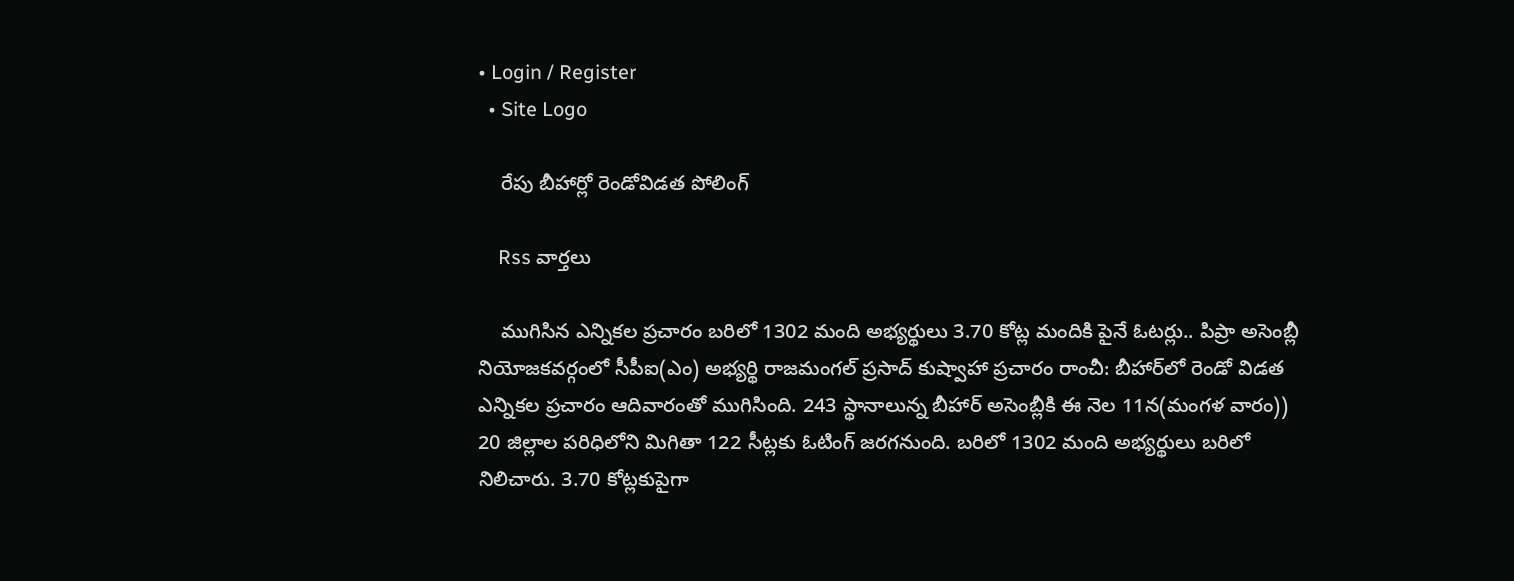• Login / Register
  • Site Logo

    రేపు బీహార్లో రెండోవిడత పోలింగ్

    Rss వార్తలు

    ముగిసిన ఎన్నికల ప్రచారం బరిలో 1302 మంది అభ్యర్థులు 3.70 కోట్ల మందికి పైనే ఓటర్లు.. పిప్రా అసెంబ్లీ నియోజకవర్గంలో సీపీఐ(ఎం) అభ్యర్థి రాజమంగల్‌ ప్రసాద్‌ కుష్వాహా ప్రచారం రాంచీ: బీహార్‌లో రెండో విడత ఎన్నికల ప్రచారం ఆదివారంతో ముగిసింది. 243 స్థానాలున్న బీహార్‌ అసెంబ్లీకి ఈ నెల 11న(మంగళ వారం)) 20 జిల్లాల పరిధిలోని మిగితా 122 సీట్లకు ఓటింగ్‌ జరగనుంది. బరిలో 1302 మంది అభ్యర్థులు బరిలో నిలిచారు. 3.70 కోట్లకుపైగా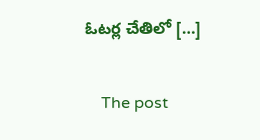ఓటర్ల చేతిలో […]

    The post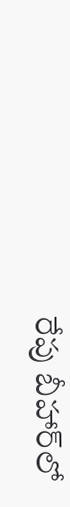రేపు బీహార్‌లో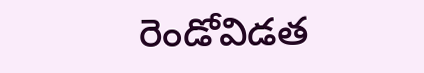రెండోవిడత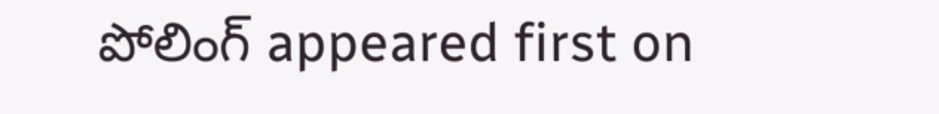పోలింగ్‌ appeared first on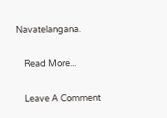Navatelangana.

    Read More...

    Leave A Comment